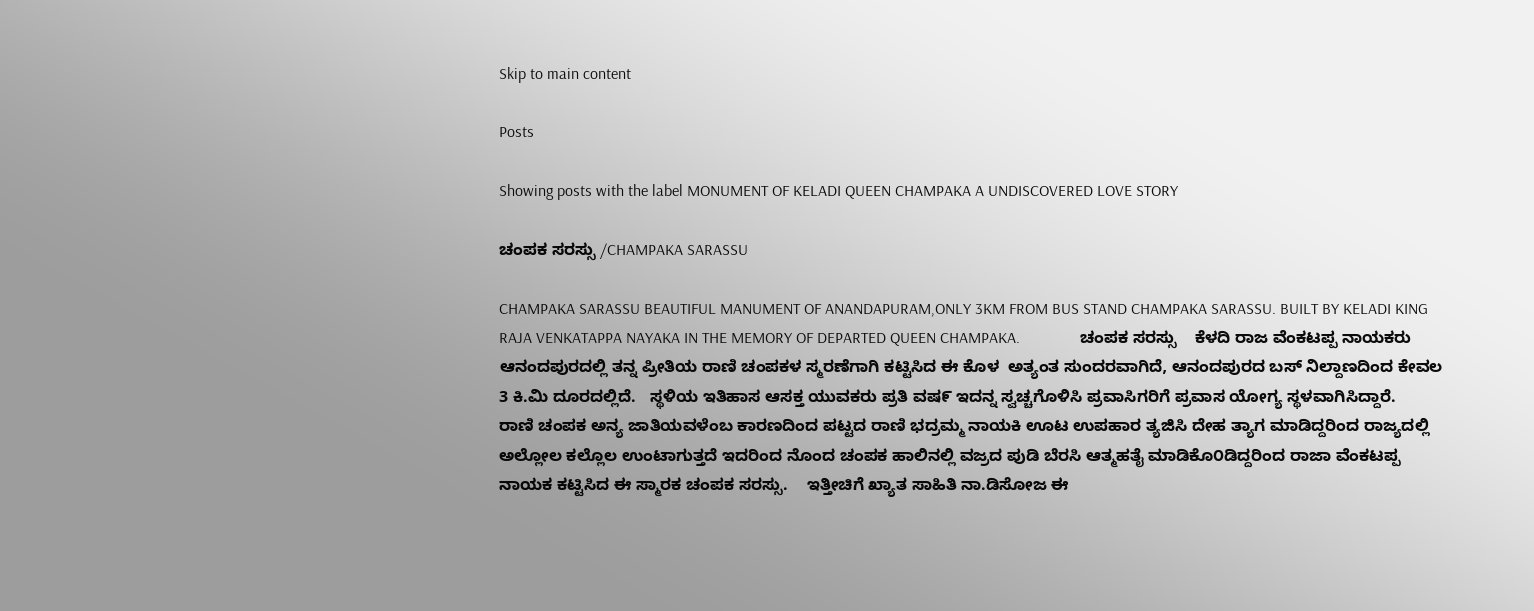Skip to main content

Posts

Showing posts with the label MONUMENT OF KELADI QUEEN CHAMPAKA A UNDISCOVERED LOVE STORY

ಚಂಪಕ ಸರಸ್ಸು /CHAMPAKA SARASSU

CHAMPAKA SARASSU BEAUTIFUL MANUMENT OF ANANDAPURAM,ONLY 3KM FROM BUS STAND CHAMPAKA SARASSU. BUILT BY KELADI KING RAJA VENKATAPPA NAYAKA IN THE MEMORY OF DEPARTED QUEEN CHAMPAKA.               ಚಂಪಕ ಸರಸ್ಸು    ಕೆಳದಿ ರಾಜ ವೆಂಕಟಪ್ಪ ನಾಯಕರು ಆನಂದಪುರದಲ್ಲಿ ತನ್ನ ಪ್ರೀತಿಯ ರಾಣಿ ಚಂಪಕಳ ಸ್ಮರಣೆಗಾಗಿ ಕಟ್ಟಿಸಿದ ಈ ಕೊಳ  ಅತ್ಯಂತ ಸುಂದರವಾಗಿದೆ, ಆನಂದಪುರದ ಬಸ್ ನಿಲ್ದಾಣದಿಂದ ಕೇವಲ 3 ಕಿ.ಮಿ ದೂರದಲ್ಲಿದೆ.   ಸ್ಥಳಿಯ ಇತಿಹಾಸ ಆಸಕ್ತ ಯುವಕರು ಪ್ರತಿ ವಷ೯ ಇದನ್ನ ಸ್ವಚ್ಚಗೊಳಿಸಿ ಪ್ರವಾಸಿಗರಿಗೆ ಪ್ರವಾಸ ಯೋಗ್ಯ ಸ್ಥಳವಾಗಿಸಿದ್ದಾರೆ.    ರಾಣಿ ಚಂಪಕ ಅನ್ಯ ಜಾತಿಯವಳೆಂಬ ಕಾರಣದಿಂದ ಪಟ್ಟದ ರಾಣಿ ಭದ್ರಮ್ಮ ನಾಯಕಿ ಊಟ ಉಪಹಾರ ತ್ಯಜಿಸಿ ದೇಹ ತ್ಯಾಗ ಮಾಡಿದ್ದರಿಂದ ರಾಜ್ಯದಲ್ಲಿ ಅಲ್ಲೋಲ ಕಲ್ಲೊಲ ಉಂಟಾಗುತ್ತದೆ ಇದರಿಂದ ನೊಂದ ಚಂಪಕ ಹಾಲಿನಲ್ಲಿ ವಜ್ರದ ಪುಡಿ ಬೆರಸಿ ಆತ್ಮಹತೈ ಮಾಡಿಕೊ೦ಡಿದ್ದರಿಂದ ರಾಜಾ ವೆಂಕಟಪ್ಪ ನಾಯಕ ಕಟ್ಟಿಸಿದ ಈ ಸ್ಮಾರಕ ಚಂಪಕ ಸರಸ್ಸು.    ಇತ್ತೀಚಿಗೆ ಖ್ಯಾತ ಸಾಹಿತಿ ನಾ.ಡಿಸೋಜ ಈ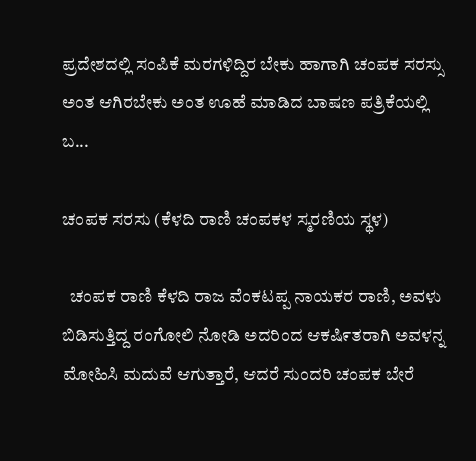ಪ್ರದೇಶದಲ್ಲಿ ಸಂಪಿಕೆ ಮರಗಳಿದ್ದಿರ ಬೇಕು ಹಾಗಾಗಿ ಚಂಪಕ ಸರಸ್ಸು ಅಂತ ಆಗಿರಬೇಕು ಅಂತ ಊಹೆ ಮಾಡಿದ ಬಾಷಣ ಪತ್ರಿಕೆಯಲ್ಲಿ ಬ...

ಚಂಪಕ ಸರಸು (ಕೆಳದಿ ರಾಣಿ ಚಂಪಕಳ ಸ್ಮರಣಿಯ ಸ್ಥಳ)

  ಚಂಪಕ ರಾಣಿ ಕೆಳದಿ ರಾಜ ವೆಂಕಟಪ್ಪ ನಾಯಕರ ರಾಣಿ, ಅವಳು ಬಿಡಿಸುತ್ತಿದ್ದ ರಂಗೋಲಿ ನೋಡಿ ಅದರಿಂದ ಆಕಷಿ೯ತರಾಗಿ ಅವಳನ್ನ ಮೋಹಿಸಿ ಮದುವೆ ಆಗುತ್ತಾರೆ, ಆದರೆ ಸುಂದರಿ ಚಂಪಕ ಬೇರೆ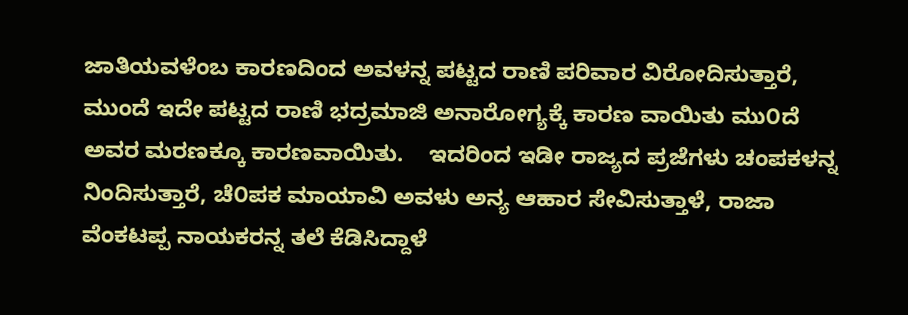ಜಾತಿಯವಳೆಂಬ ಕಾರಣದಿಂದ ಅವಳನ್ನ ಪಟ್ಟದ ರಾಣಿ ಪರಿವಾರ ವಿರೋದಿಸುತ್ತಾರೆ, ಮುಂದೆ ಇದೇ ಪಟ್ಟದ ರಾಣಿ ಭದ್ರಮಾಜಿ ಅನಾರೋಗ್ಯಕ್ಕೆ ಕಾರಣ ವಾಯಿತು ಮು೦ದೆ ಅವರ ಮರಣಕ್ಕೂ ಕಾರಣವಾಯಿತು.    ಇದರಿಂದ ಇಡೀ ರಾಜ್ಯದ ಪ್ರಜೆಗಳು ಚಂಪಕಳನ್ನ ನಿಂದಿಸುತ್ತಾರೆ, ಚೆ೦ಪಕ ಮಾಯಾವಿ ಅವಳು ಅನ್ಯ ಆಹಾರ ಸೇವಿಸುತ್ತಾಳೆ, ರಾಜಾ ವೆಂಕಟಪ್ಪ ನಾಯಕರನ್ನ ತಲೆ ಕೆಡಿಸಿದ್ದಾಳೆ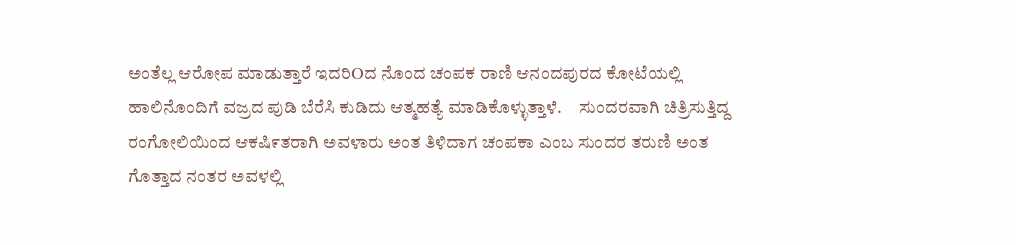ಅಂತೆಲ್ಲ ಆರೋಪ ಮಾಡುತ್ತಾರೆ ಇದರಿOದ ನೊಂದ ಚಂಪಕ ರಾಣಿ ಆನಂದಪುರದ ಕೋಟೆಯಲ್ಲಿ ಹಾಲಿನೊಂದಿಗೆ ವಜ್ರದ ಪುಡಿ ಬೆರೆಸಿ ಕುಡಿದು ಆತ್ಮಹತ್ಯೆ ಮಾಡಿಕೊಳ್ಳುತ್ತಾಳೆ.     ಸುಂದರವಾಗಿ ಚಿತ್ರಿಸುತ್ತಿದ್ದ ರಂಗೋಲಿಯಿಂದ ಆಕಷಿ೯ತರಾಗಿ ಅವಳಾರು ಅಂತ ತಿಳಿದಾಗ ಚಂಪಕಾ ಎಂಬ ಸುಂದರ ತರುಣಿ ಅಂತ ಗೊತ್ತಾದ ನಂತರ ಅವಳಲ್ಲಿ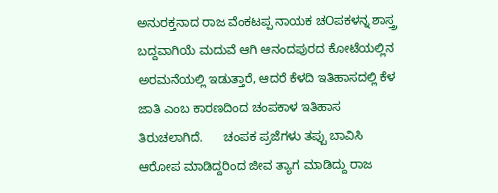ಅನುರಕ್ತನಾದ ರಾಜ ವೆಂಕಟಪ್ಪ ನಾಯಕ ಚOಪಕಳನ್ನ ಶಾಸ್ತ್ರ ಬದ್ದವಾಗಿಯೆ ಮದುವೆ ಆಗಿ ಆನಂದಪುರದ ಕೋಟೆಯಲ್ಲಿನ ಅರಮನೆಯಲ್ಲಿ ಇಡುತ್ತಾರೆ, ಆದರೆ ಕೆಳದಿ ಇತಿಹಾಸದಲ್ಲಿ ಕೆಳ ಜಾತಿ ಎಂಬ ಕಾರಣದಿಂದ ಚಂಪಕಾಳ ಇತಿಹಾಸ ತಿರುಚಲಾಗಿದೆ.      ಚಂಪಕ ಪ್ರಜೆಗಳು ತಪ್ಪು ಬಾವಿಸಿ ಆರೋಪ ಮಾಡಿದ್ದರಿಂದ ಜೀವ ತ್ಯಾಗ ಮಾಡಿದ್ದು ರಾಜ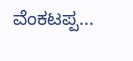ವೆಂಕಟಪ್ಪ...